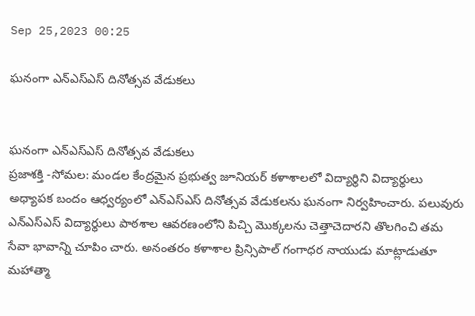Sep 25,2023 00:25

ఘనంగా ఎన్‌ఎస్‌ఎస్‌ దినోత్సవ వేడుకలు


ఘనంగా ఎన్‌ఎస్‌ఎస్‌ దినోత్సవ వేడుకలు
ప్రజాశక్తి -సోమల: మండల కేంద్రమైన ప్రభుత్వ జూనియర్‌ కళాశాలలో విద్యార్థిని విద్యార్థులు అధ్యాపక బందం ఆధ్వర్యంలో ఎన్‌ఎస్‌ఎస్‌ దినోత్సవ వేడుకలను ఘనంగా నిర్వహించారు. పలువురు ఎన్‌ఎస్‌ఎస్‌ విద్యార్థులు పాఠశాల ఆవరణంలోని పిచ్చి మొక్కలను చెత్తాచెదారని తొలగించి తమ సేవా భావాన్ని చూపిం చారు. అనంతరం కళాశాల ప్రిన్సిపాల్‌ గంగాధర నాయుడు మాట్లాడుతూ మహాత్మా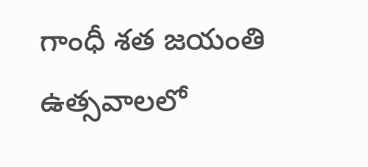గాంధీ శత జయంతి ఉత్సవాలలో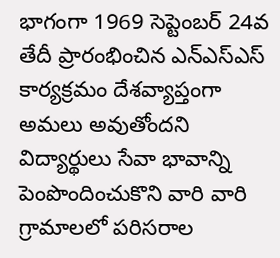భాగంగా 1969 సెప్టెంబర్‌ 24వ తేదీ ప్రారంభించిన ఎన్‌ఎస్‌ఎస్‌ కార్యక్రమం దేశవ్యాప్తంగా అమలు అవుతోందని విద్యార్థులు సేవా భావాన్ని పెంపొందించుకొని వారి వారి గ్రామాలలో పరిసరాల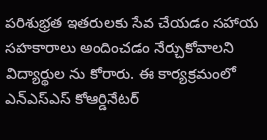పరిశుభ్రత ఇతరులకు సేవ చేయడం సహాయ సహకారాలు అందించడం నేర్చుకోవాలని విద్యార్థుల ను కోరారు. ఈ కార్యక్రమంలో ఎన్‌ఎస్‌ఎస్‌ కోఆర్డినేటర్‌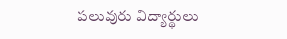పలువురు విద్యార్థులు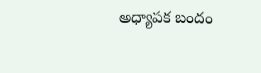అధ్యాపక బందం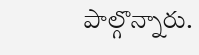పాల్గొన్నారు.